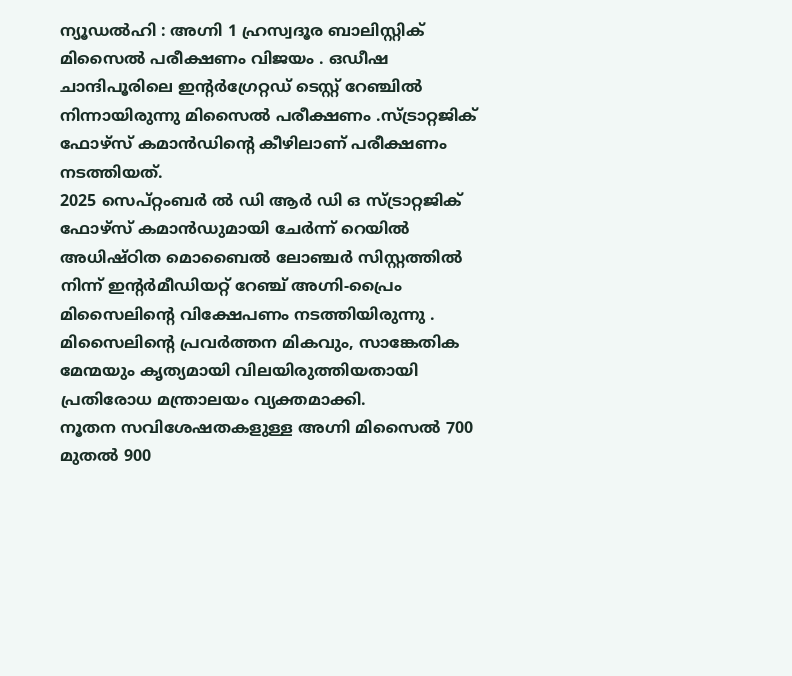ന്യൂഡൽഹി : അഗ്നി 1 ഹ്രസ്വദൂര ബാലിസ്റ്റിക് മിസൈൽ പരീക്ഷണം വിജയം . ഒഡീഷ ചാന്ദിപൂരിലെ ഇന്റർഗ്രേറ്റഡ് ടെസ്റ്റ് റേഞ്ചിൽ നിന്നായിരുന്നു മിസൈൽ പരീക്ഷണം .സ്ട്രാറ്റജിക് ഫോഴ്സ് കമാൻഡിന്റെ കീഴിലാണ് പരീക്ഷണം നടത്തിയത്.
2025 സെപ്റ്റംബർ ൽ ഡി ആർ ഡി ഒ സ്ട്രാറ്റജിക് ഫോഴ്സ് കമാൻഡുമായി ചേർന്ന് റെയിൽ അധിഷ്ഠിത മൊബൈൽ ലോഞ്ചർ സിസ്റ്റത്തിൽ നിന്ന് ഇന്റർമീഡിയറ്റ് റേഞ്ച് അഗ്നി-പ്രൈം മിസൈലിന്റെ വിക്ഷേപണം നടത്തിയിരുന്നു . മിസൈലിന്റെ പ്രവർത്തന മികവും, സാങ്കേതിക മേന്മയും കൃത്യമായി വിലയിരുത്തിയതായി പ്രതിരോധ മന്ത്രാലയം വ്യക്തമാക്കി.
നൂതന സവിശേഷതകളുള്ള അഗ്നി മിസൈൽ 700 മുതൽ 900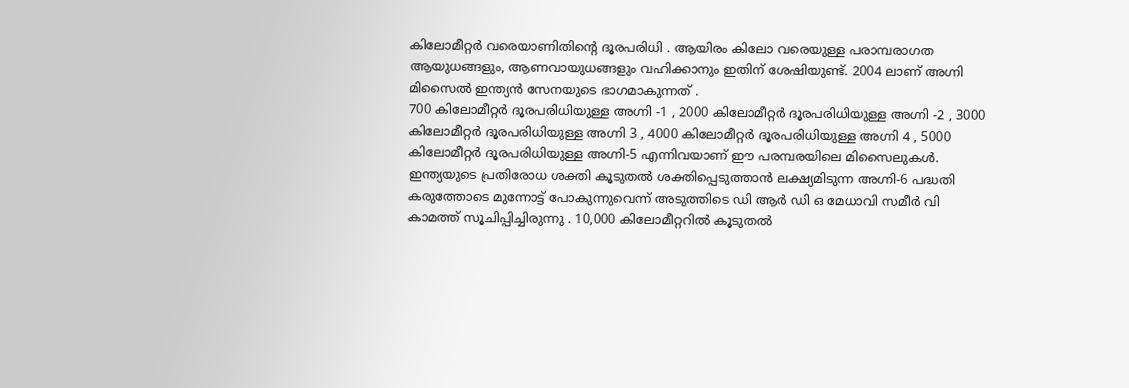കിലോമീറ്റർ വരെയാണിതിന്റെ ദൂരപരിധി . ആയിരം കിലോ വരെയുള്ള പരാമ്പരാഗത ആയുധങ്ങളും, ആണവായുധങ്ങളും വഹിക്കാനും ഇതിന് ശേഷിയുണ്ട്. 2004 ലാണ് അഗ്നി മിസൈൽ ഇന്ത്യൻ സേനയുടെ ഭാഗമാകുന്നത് .
700 കിലോമീറ്റർ ദൂരപരിധിയുള്ള അഗ്നി -1 , 2000 കിലോമീറ്റർ ദൂരപരിധിയുള്ള അഗ്നി -2 , 3000 കിലോമീറ്റർ ദൂരപരിധിയുള്ള അഗ്നി 3 , 4000 കിലോമീറ്റർ ദൂരപരിധിയുള്ള അഗ്നി 4 , 5000 കിലോമീറ്റർ ദൂരപരിധിയുള്ള അഗ്നി-5 എന്നിവയാണ് ഈ പരമ്പരയിലെ മിസൈലുകൾ.
ഇന്ത്യയുടെ പ്രതിരോധ ശക്തി കൂടുതൽ ശക്തിപ്പെടുത്താൻ ലക്ഷ്യമിടുന്ന അഗ്നി-6 പദ്ധതി കരുത്തോടെ മുന്നോട്ട് പോകുന്നുവെന്ന് അടുത്തിടെ ഡി ആർ ഡി ഒ മേധാവി സമീർ വി കാമത്ത് സൂചിപ്പിച്ചിരുന്നു . 10,000 കിലോമീറ്ററിൽ കൂടുതൽ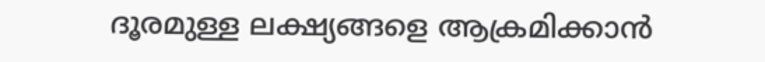ദൂരമുള്ള ലക്ഷ്യങ്ങളെ ആക്രമിക്കാൻ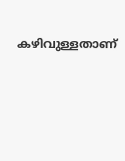കഴിവുള്ളതാണ്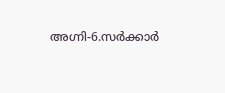അഗ്നി-6.സർക്കാർ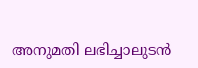അനുമതി ലഭിച്ചാലുടൻ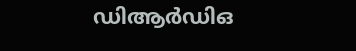ഡിആർഡിഒ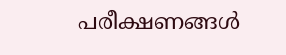പരീക്ഷണങ്ങൾ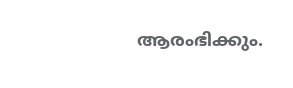ആരംഭിക്കും.